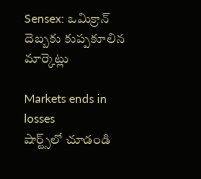Sensex: ఒమిక్రాన్ దెబ్బకు కుప్పకూలిన మార్కెట్లు

Markets ends in losses
షార్ట్స్‌లో చూడండి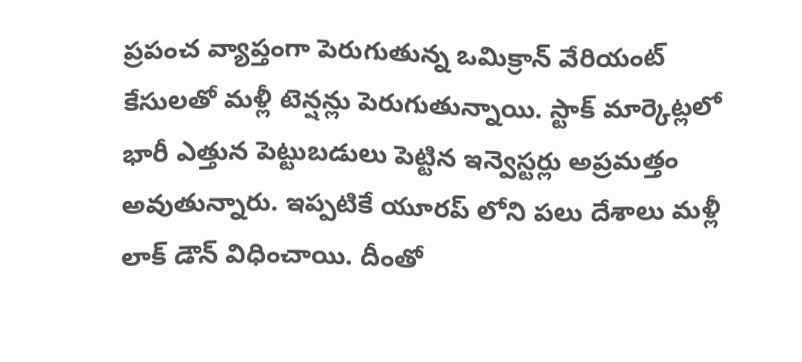ప్రపంచ వ్యాప్తంగా పెరుగుతున్న ఒమిక్రాన్ వేరియంట్ కేసులతో మళ్లీ టెన్షన్లు పెరుగుతున్నాయి. స్టాక్ మార్కెట్లలో భారీ ఎత్తున పెట్టుబడులు పెట్టిన ఇన్వెస్టర్లు అప్రమత్తం అవుతున్నారు. ఇప్పటికే యూరప్ లోని పలు దేశాలు మళ్లీ లాక్ డౌన్ విధించాయి. దీంతో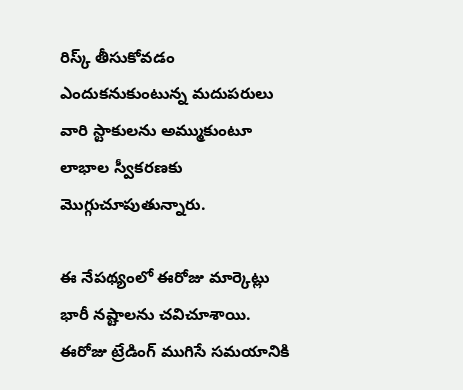రిస్క్ తీసుకోవడం ఎందుకనుకుంటున్న మదుపరులు వారి స్టాకులను అమ్ముకుంటూ లాభాల స్వీకరణకు మొగ్గుచూపుతున్నారు.

ఈ నేపథ్యంలో ఈరోజు మార్కెట్లు భారీ నష్టాలను చవిచూశాయి. ఈరోజు ట్రేడింగ్ ముగిసే సమయానికి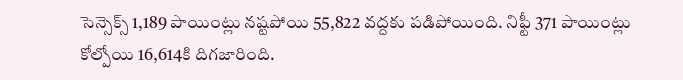సెన్సెక్స్ 1,189 పాయింట్లు నష్టపోయి 55,822 వద్దకు పడిపోయింది. నిఫ్టీ 371 పాయింట్లు కోల్పోయి 16,614కి దిగజారింది.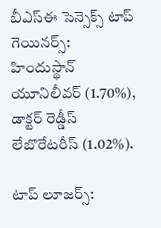బీఎస్ఈ సెన్సెక్స్ టాప్ గెయినర్స్:
హిందుస్థాన్ యూనిలీవర్ (1.70%), డాక్టర్ రెడ్డీస్ లేబొరేటరీస్ (1.02%).

టాప్ లూజర్స్: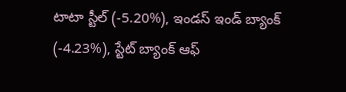టాటా స్టీల్ (-5.20%), ఇండస్ ఇండ్ బ్యాంక్ (-4.23%), స్టేట్ బ్యాంక్ ఆఫ్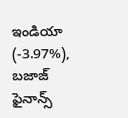ఇండియా (-3.97%), బజాజ్ ఫైనాన్స్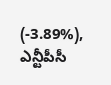(-3.89%), ఎన్టీపీసీ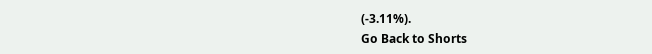(-3.11%).
Go Back to Shorts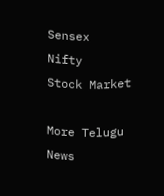Sensex
Nifty
Stock Market

More Telugu News